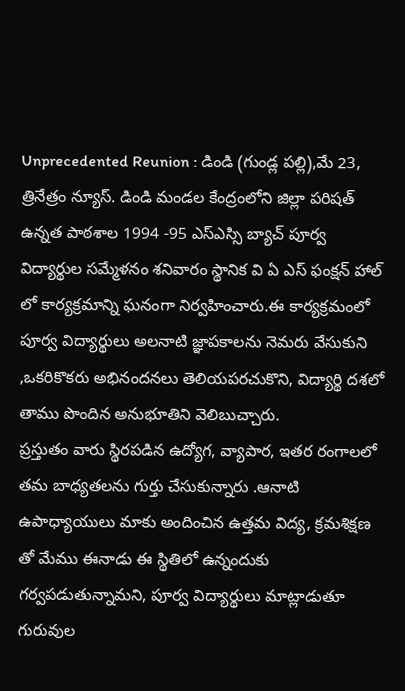Unprecedented Reunion : డిండి (గుండ్ల పల్లి),మే 23, త్రినేత్రం న్యూస్. డిండి మండల కేంద్రంలోని జిల్లా పరిషత్ ఉన్నత పాఠశాల 1994 -95 ఎస్ఎస్సి బ్యాచ్ పూర్వ విద్యార్థుల సమ్మేళనం శనివారం స్థానిక వి ఏ ఎస్ ఫంక్షన్ హాల్ లో కార్యక్రమాన్ని ఘనంగా నిర్వహించారు.ఈ కార్యక్రమంలో పూర్వ విద్యార్థులు అలనాటి జ్ఞాపకాలను నెమరు వేసుకుని ,ఒకరికొకరు అభినందనలు తెలియపరచుకొని, విద్యార్థి దశలో తాము పొందిన అనుభూతిని వెలిబుచ్చారు.
ప్రస్తుతం వారు స్థిరపడిన ఉద్యోగ, వ్యాపార, ఇతర రంగాలలో తమ బాధ్యతలను గుర్తు చేసుకున్నారు .ఆనాటి ఉపాధ్యాయులు మాకు అందించిన ఉత్తమ విద్య, క్రమశిక్షణ తో మేము ఈనాడు ఈ స్థితిలో ఉన్నందుకు గర్వపడుతున్నామని, పూర్వ విద్యార్థులు మాట్లాడుతూ గురువుల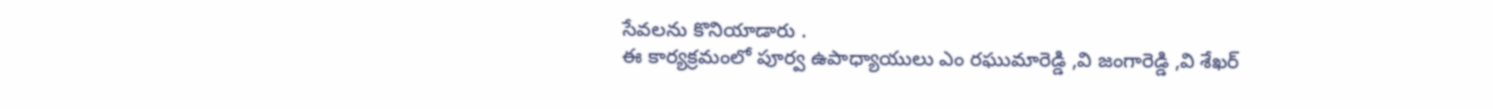సేవలను కొనియాడారు .
ఈ కార్యక్రమంలో పూర్వ ఉపాధ్యాయులు ఎం రఘుమారెడ్డి ,వి జంగారెడ్డి ,వి శేఖర్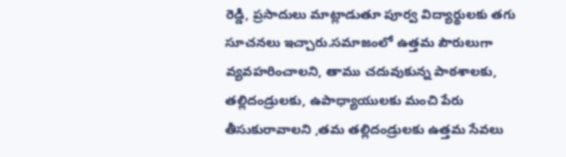రెడ్డి, ప్రసాదులు మాట్లాడుతూ పూర్వ విద్యార్థులకు తగు సూచనలు ఇచ్చారు.సమాజంలో ఉత్తమ పౌరులుగా వ్యవహరించాలని, తాము చదువుకున్న పాఠశాలకు, తల్లిదండ్రులకు, ఉపాధ్యాయులకు మంచి పేరు తీసుకురావాలని ,తమ తల్లిదండ్రులకు ఉత్తమ సేవలు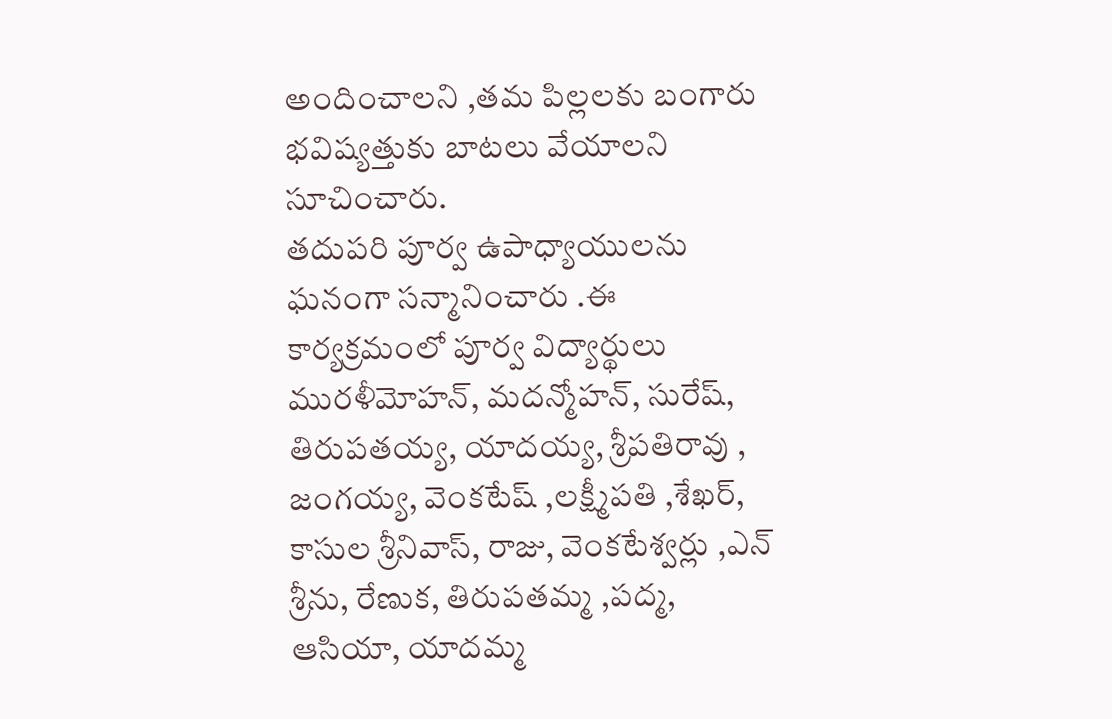అందించాలని ,తమ పిల్లలకు బంగారు భవిష్యత్తుకు బాటలు వేయాలని సూచించారు.
తదుపరి పూర్వ ఉపాధ్యాయులను ఘనంగా సన్మానించారు .ఈ కార్యక్రమంలో పూర్వ విద్యార్థులు మురళీమోహన్, మదన్మోహన్, సురేష్, తిరుపతయ్య, యాదయ్య, శ్రీపతిరావు , జంగయ్య, వెంకటేష్ ,లక్ష్మీపతి ,శేఖర్, కాసుల శ్రీనివాస్, రాజు, వెంకటేశ్వర్లు ,ఎన్ శ్రీను, రేణుక, తిరుపతమ్మ ,పద్మ, ఆసియా, యాదమ్మ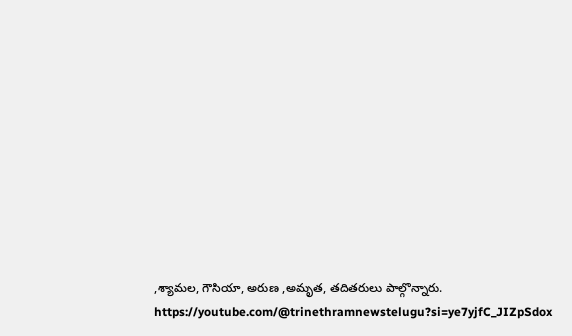,శ్యామల, గౌసియా, అరుణ ,అమృత, తదితరులు పాల్గొన్నారు.
https://youtube.com/@trinethramnewstelugu?si=ye7yjfC_JIZpSdox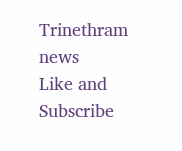Trinethram news
Like and Subscribe